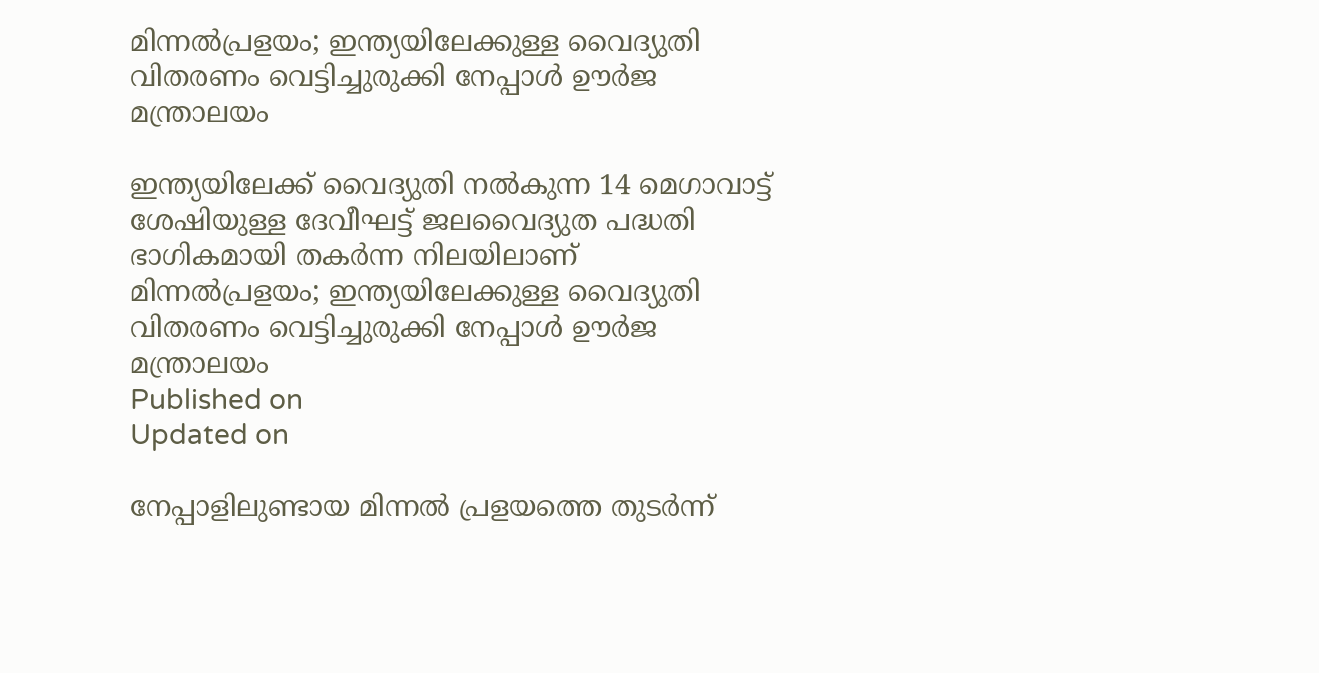മിന്നൽപ്രളയം; ഇന്ത്യയിലേക്കുള്ള വൈദ്യുതി വിതരണം വെട്ടിച്ചുരുക്കി നേപ്പാൾ ഊർജ മന്ത്രാലയം

ഇന്ത്യയിലേക്ക് വൈദ്യുതി നൽകുന്ന 14 മെഗാവാട്ട് ശേഷിയുള്ള ദേവീഘട്ട് ജലവൈദ്യുത പദ്ധതി ഭാഗികമായി തകർന്ന നിലയിലാണ്
മിന്നൽപ്രളയം; ഇന്ത്യയിലേക്കുള്ള വൈദ്യുതി വിതരണം വെട്ടിച്ചുരുക്കി നേപ്പാൾ ഊർജ മന്ത്രാലയം
Published on
Updated on

നേപ്പാളിലുണ്ടായ മിന്നൽ പ്രളയത്തെ തുടർന്ന്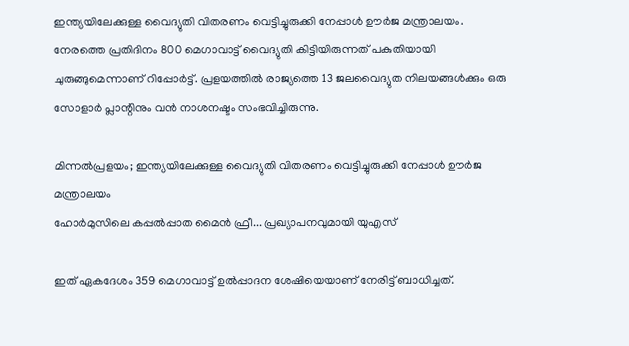ഇന്ത്യയിലേക്കുള്ള വൈദ്യുതി വിതരണം വെട്ടിച്ചുരുക്കി നേപ്പാൾ ഊർജ മന്ത്രാലയം. നേരത്തെ പ്രതിദിനം 800 മെഗാവാട്ട് വൈദ്യുതി കിട്ടിയിരുന്നത് പകുതിയായി ചുരുങ്ങുമെന്നാണ് റിപ്പോർട്ട്. പ്രളയത്തിൽ രാജ്യത്തെ 13 ജലവൈദ്യുത നിലയങ്ങൾക്കും ഒരു സോളാർ പ്ലാന്റിനും വൻ നാശനഷ്ടം സംഭവിച്ചിരുന്നു.

മിന്നൽപ്രളയം; ഇന്ത്യയിലേക്കുള്ള വൈദ്യുതി വിതരണം വെട്ടിച്ചുരുക്കി നേപ്പാൾ ഊർജ മന്ത്രാലയം
ഹോർമുസിലെ കപ്പൽപ്പാത മൈൻ ഫ്രീ... പ്രഖ്യാപനവുമായി യുഎസ്

ഇത് ഏകദേശം 359 മെഗാവാട്ട് ഉൽപ്പാദന ശേഷിയെയാണ് നേരിട്ട് ബാധിച്ചത്.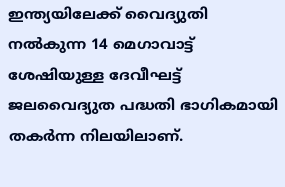ഇന്ത്യയിലേക്ക് വൈദ്യുതി നൽകുന്ന 14 മെഗാവാട്ട് ശേഷിയുള്ള ദേവീഘട്ട് ജലവൈദ്യുത പദ്ധതി ഭാഗികമായി തകർന്ന നിലയിലാണ്.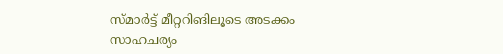സ്മാർട്ട് മീറ്ററിങിലൂടെ അടക്കം സാഹചര്യം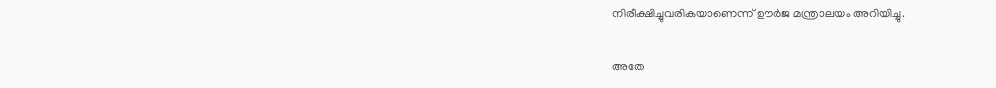നിരീക്ഷിച്ചുവരികയാണെന്ന് ഊർജ മന്ത്രാലയം അറിയിച്ചു.

അതേ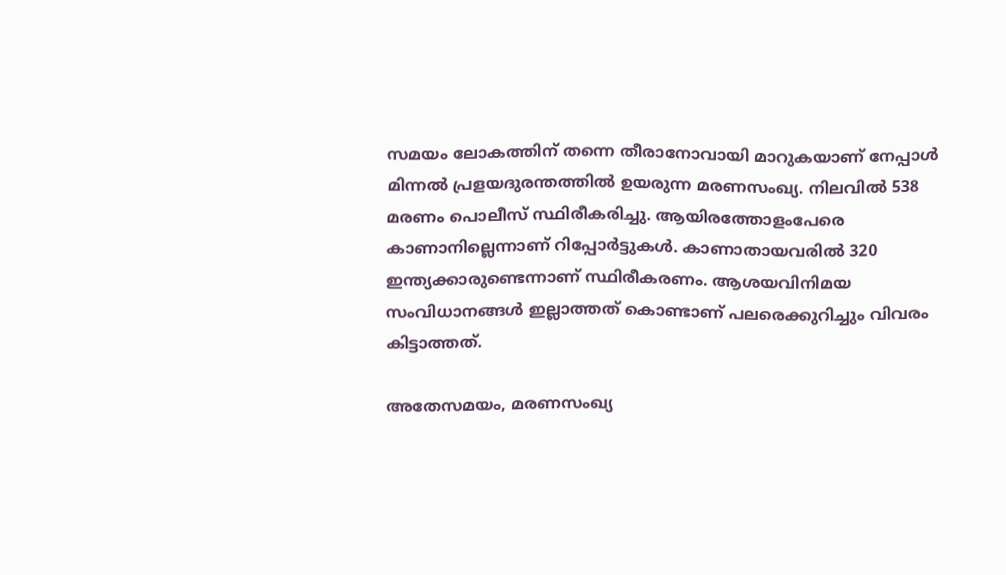സമയം ലോകത്തിന് തന്നെ തീരാനോവായി മാറുകയാണ് നേപ്പാൾ മിന്നൽ പ്രളയദുരന്തത്തിൽ ഉയരുന്ന മരണസംഖ്യ. നിലവിൽ 538 മരണം പൊലീസ് സ്ഥിരീകരിച്ചു. ആയിരത്തോളംപേരെ കാണാനില്ലെന്നാണ് റിപ്പോർട്ടുകൾ. കാണാതായവരിൽ 320 ഇന്ത്യക്കാരുണ്ടെന്നാണ് സ്ഥിരീകരണം. ആശയവിനിമയ സംവിധാനങ്ങൾ ഇല്ലാത്തത് കൊണ്ടാണ് പലരെക്കുറിച്ചും വിവരം കിട്ടാത്തത്.

അതേസമയം, മരണസംഖ്യ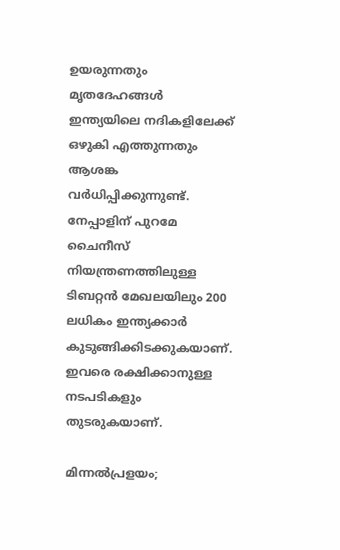ഉയരുന്നതും മൃതദേഹങ്ങൾ ഇന്ത്യയിലെ നദികളിലേക്ക് ഒഴുകി എത്തുന്നതും ആശങ്ക വർധിപ്പിക്കുന്നുണ്ട്. നേപ്പാളിന് പുറമേ ചൈനീസ് നിയന്ത്രണത്തിലുള്ള ടിബറ്റൻ മേഖലയിലും 200 ലധികം ഇന്ത്യക്കാർ കുടുങ്ങിക്കിടക്കുകയാണ്. ഇവരെ രക്ഷിക്കാനുള്ള നടപടികളും തുടരുകയാണ്.

മിന്നൽപ്രളയം;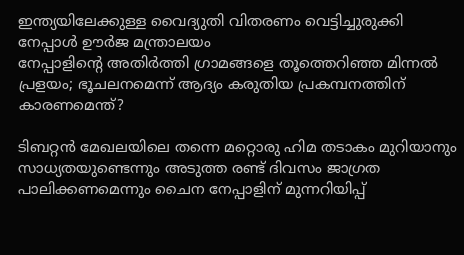ഇന്ത്യയിലേക്കുള്ള വൈദ്യുതി വിതരണം വെട്ടിച്ചുരുക്കി നേപ്പാൾ ഊർജ മന്ത്രാലയം
നേപ്പാളിന്റെ അതിര്‍ത്തി ഗ്രാമങ്ങളെ തൂത്തെറിഞ്ഞ മിന്നല്‍ പ്രളയം; ഭൂചലനമെന്ന് ആദ്യം കരുതിയ പ്രകമ്പനത്തിന് കാരണമെന്ത്?

ടിബറ്റൻ മേഖലയിലെ തന്നെ മറ്റൊരു ഹിമ തടാകം മുറിയാനും സാധ്യതയുണ്ടെന്നും അടുത്ത രണ്ട് ദിവസം ജാഗ്രത പാലിക്കണമെന്നും ചൈന നേപ്പാളിന് മുന്നറിയിപ്പ്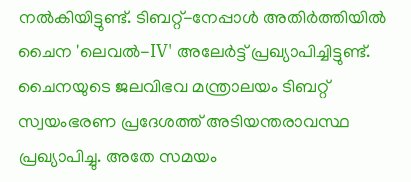നൽകിയിട്ടുണ്ട്. ടിബറ്റ്-നേപ്പാൾ അതിർത്തിയിൽ ചൈന 'ലെവൽ-IV' അലേർട്ട് പ്രഖ്യാപിച്ചിട്ടുണ്ട്. ചൈനയുടെ ജലവിഭവ മന്ത്രാലയം ടിബറ്റ് സ്വയംഭരണ പ്രദേശത്ത് അടിയന്തരാവസ്ഥ പ്രഖ്യാപിച്ചു. അതേ സമയം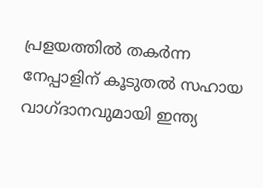പ്രളയത്തിൽ തകർന്ന നേപ്പാളിന് കൂടുതൽ സഹായ വാഗ്ദാനവുമായി ഇന്ത്യ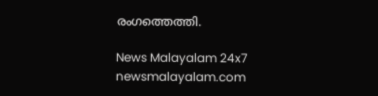രംഗത്തെത്തി.

News Malayalam 24x7
newsmalayalam.com